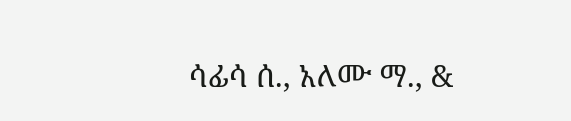ሳፊሳ ሰ., አለሙ ማ., &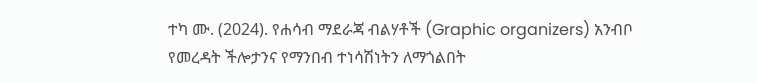ተካ ሙ. (2024). የሐሳብ ማደራጃ ብልሃቶች (Graphic organizers) አንብቦ የመረዳት ችሎታንና የማንበብ ተነሳሽነትን ለማጎልበት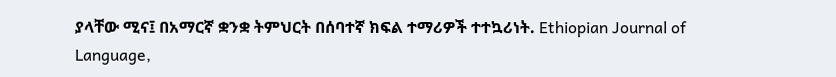ያላቸው ሚና፤ በአማርኛ ቋንቋ ትምህርት በሰባተኛ ክፍል ተማሪዎች ተተኳሪነት. Ethiopian Journal of Language,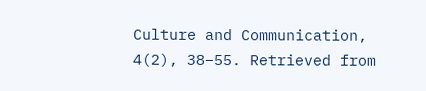Culture and Communication, 4(2), 38–55. Retrieved from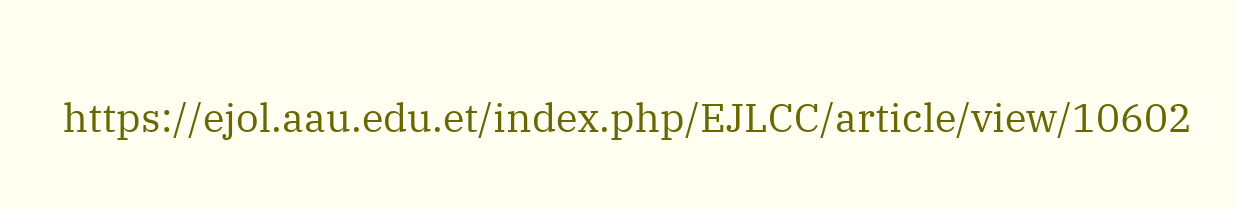https://ejol.aau.edu.et/index.php/EJLCC/article/view/10602